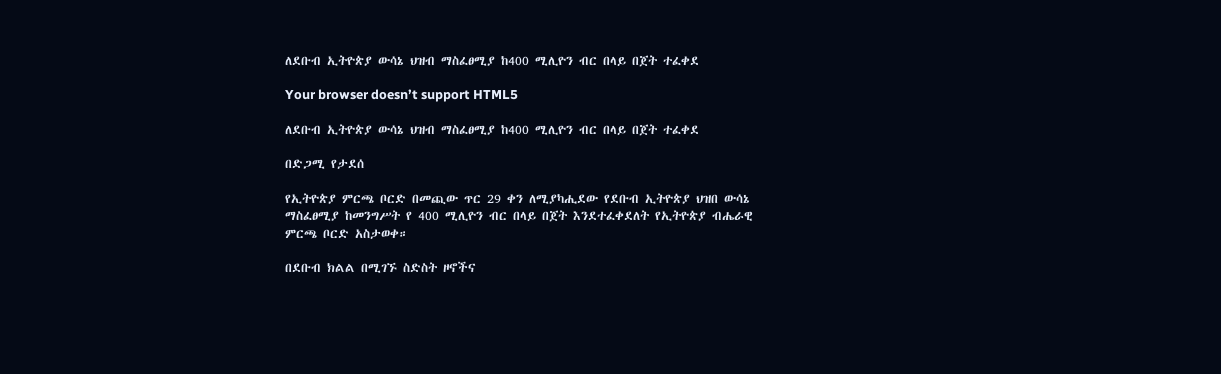ለደቡብ ኢትዮጵያ ውሳኔ ህዝብ ማስፈፀሚያ ከ400 ሚሊዮን ብር በላይ በጀት ተፈቀደ

Your browser doesn’t support HTML5

ለደቡብ ኢትዮጵያ ውሳኔ ህዝብ ማስፈፀሚያ ከ400 ሚሊዮን ብር በላይ በጀት ተፈቀደ

በድጋሚ የታደሰ

የኢትዮጵያ ምርጫ ቦርድ በመጪው ጥር 29 ቀን ለሚያካሒደው የደቡብ ኢትዮጵያ ህዝበ ውሳኔ ማስፈፀሚያ ከመንግሥት የ 400 ሚሊዮን ብር በላይ በጀት እንደተፈቀደለት የኢትዮጵያ ብሔራዊ ምርጫ ቦርድ አስታወቀ።

በደቡብ ክልል በሚገኙ ስድስት ዞኖችና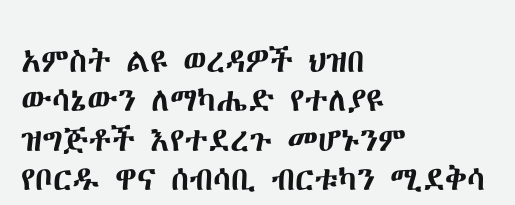አምስት ልዩ ወረዳዎች ህዝበ ውሳኔውን ለማካሔድ የተለያዩ ዝግጅቶች እየተደረጉ መሆኑንም የቦርዱ ዋና ሰብሳቢ ብርቱካን ሚደቅሳ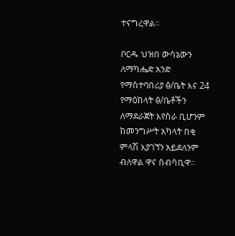ተናግረዋል፡፡

ቦርዱ ህዝበ ውሳኔውን ለማካሔድ አንድ የማስተባበሪያ ፅ/ቤት እና 24 የማዕከላት ፅ/ቤቶችን ለማደራጀት እየሰራ ቢሆንም ከመንግሥት አካላት በቂ ምላሽ እያገኘን አይደለንም ብለዋል ዋና ሰብሳቢዋ፡፡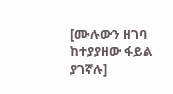[ሙሉውን ዘገባ ከተያያዘው ፋይል ያገኛሉ]